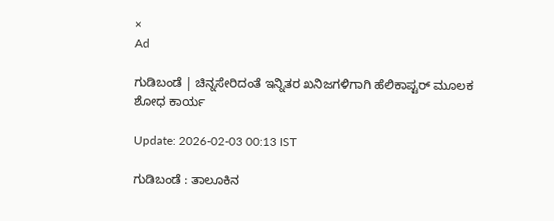×
Ad

ಗುಡಿಬಂಡೆ | ಚಿನ್ನಸೇರಿದಂತೆ ಇನ್ನಿತರ ಖನಿಜಗಳಿಗಾಗಿ ಹೆಲಿಕಾಪ್ಟರ್ ಮೂಲಕ ಶೋಧ ಕಾರ್ಯ

Update: 2026-02-03 00:13 IST

ಗುಡಿಬಂಡೆ : ತಾಲೂಕಿನ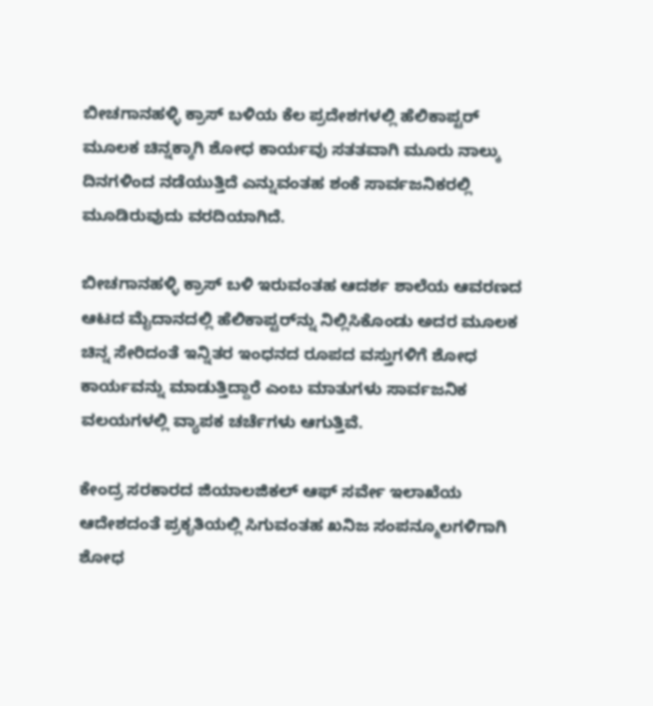ಬೀಚಗಾನಹಳ್ಳಿ ಕ್ರಾಸ್ ಬಳಿಯ ಕೆಲ ಪ್ರದೇಶಗಳಲ್ಲಿ ಹೆಲಿಕಾಪ್ಟರ್ ಮೂಲಕ ಚಿನ್ನಕ್ಕಾಗಿ ಶೋಧ ಕಾರ್ಯವು ಸತತವಾಗಿ ಮೂರು ನಾಲ್ಕು ದಿನಗಳಿಂದ ನಡೆಯುತ್ತಿದೆ ಎನ್ನುವಂತಹ ಶಂಕೆ ಸಾರ್ವಜನಿಕರಲ್ಲಿ ಮೂಡಿರುವುದು ವರದಿಯಾಗಿದೆ.

ಬೀಚಗಾನಹಳ್ಳಿ ಕ್ರಾಸ್ ಬಳಿ ಇರುವಂತಹ ಆದರ್ಶ ಶಾಲೆಯ ಆವರಣದ ಆಟದ ಮೈದಾನದಲ್ಲಿ ಹೆಲಿಕಾಪ್ಟರ್‌ನ್ನು ನಿಲ್ಲಿಸಿಕೊಂಡು ಅದರ ಮೂಲಕ ಚಿನ್ನ ಸೇರಿದಂತೆ ಇನ್ನಿತರ ಇಂಧನದ ರೂಪದ ವಸ್ತುಗಳಿಗೆ ಶೋಧ ಕಾರ್ಯವನ್ನು ಮಾಡುತ್ತಿದ್ದಾರೆ ಎಂಬ ಮಾತುಗಳು ಸಾರ್ವಜನಿಕ ವಲಯಗಳಲ್ಲಿ ವ್ಯಾಪಕ ಚರ್ಚೆಗಳು ಆಗುತ್ತಿವೆ.

ಕೇಂದ್ರ ಸರಕಾರದ ಜಿಯಾಲಜಿಕಲ್ ಆಫ್ ಸರ್ವೇ ಇಲಾಖೆಯ ಆದೇಶದಂತೆ ಪ್ರಕೃತಿಯಲ್ಲಿ ಸಿಗುವಂತಹ ಖನಿಜ ಸಂಪನ್ಮೂಲಗಳಿಗಾಗಿ ಶೋಧ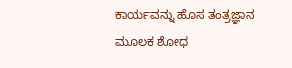ಕಾರ್ಯವನ್ನು ಹೊಸ ತಂತ್ರಜ್ಞಾನ ಮೂಲಕ ಶೋಧ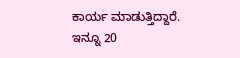ಕಾರ್ಯ ಮಾಡುತ್ತಿದ್ದಾರೆ. ಇನ್ನೂ 20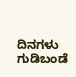ದಿನಗಳು ಗುಡಿಬಂಡೆ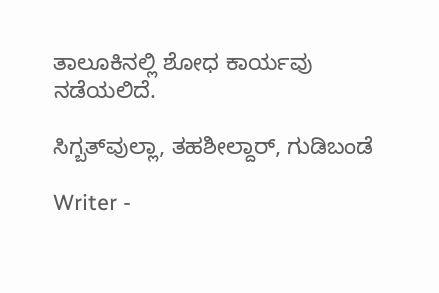ತಾಲೂಕಿನಲ್ಲಿ ಶೋಧ ಕಾರ್ಯವು ನಡೆಯಲಿದೆ.

ಸಿಗ್ಬತ್‌ವುಲ್ಲಾ, ತಹಶೀಲ್ದಾರ್, ಗುಡಿಬಂಡೆ

Writer -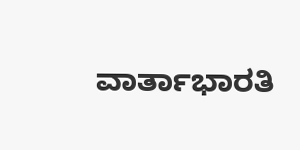ವಾರ್ತಾಭಾರತಿ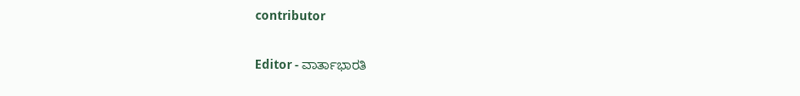contributor

Editor - ವಾರ್ತಾಭಾರತಿ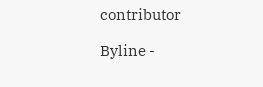contributor

Byline -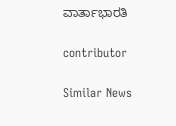ವಾರ್ತಾಭಾರತಿ

contributor

Similar News